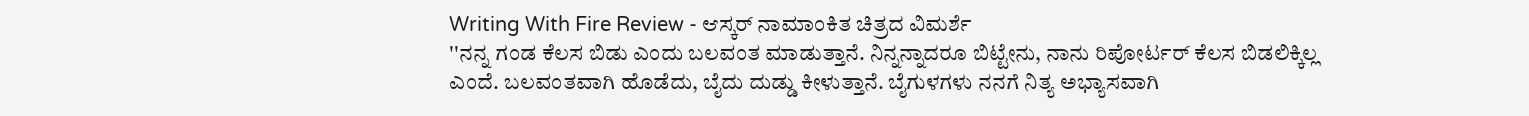Writing With Fire Review - ಆಸ್ಕರ್ ನಾಮಾಂಕಿತ ಚಿತ್ರದ ವಿಮರ್ಶೆ
''ನನ್ನ ಗಂಡ ಕೆಲಸ ಬಿಡು ಎಂದು ಬಲವಂತ ಮಾಡುತ್ತಾನೆ. ನಿನ್ನನ್ನಾದರೂ ಬಿಟ್ಟೇನು, ನಾನು ರಿಪೋರ್ಟರ್ ಕೆಲಸ ಬಿಡಲಿಕ್ಕಿಲ್ಲ ಎಂದೆ. ಬಲವಂತವಾಗಿ ಹೊಡೆದು, ಬೈದು ದುಡ್ಡು ಕೀಳುತ್ತಾನೆ. ಬೈಗುಳಗಳು ನನಗೆ ನಿತ್ಯ ಅಭ್ಯಾಸವಾಗಿ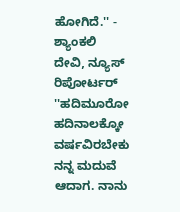ಹೋಗಿದೆ.'' - ಶ್ಯಾಂಕಲಿ ದೇವಿ, ನ್ಯೂಸ್ ರಿಪೋರ್ಟರ್
''ಹದಿಮೂರೋ ಹದಿನಾಲಕ್ಕೋ ವರ್ಷವಿರಬೇಕು ನನ್ನ ಮದುವೆ ಆದಾಗ. ನಾನು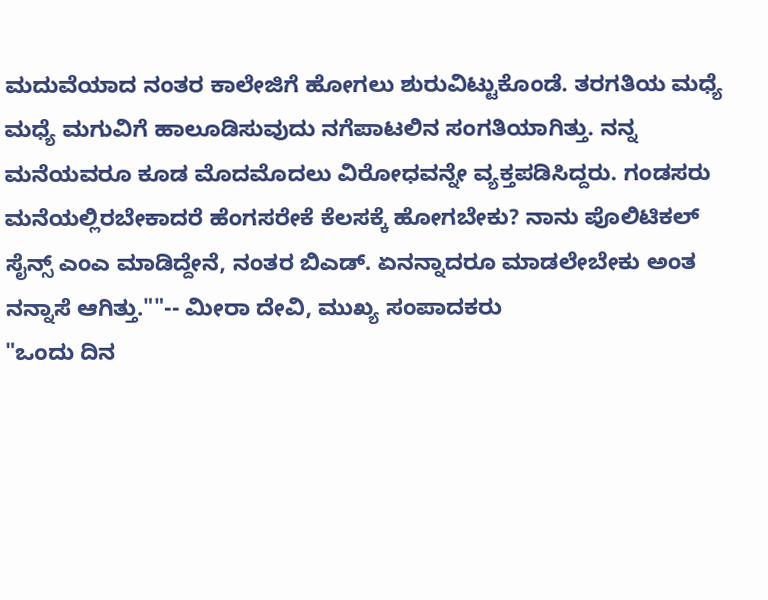ಮದುವೆಯಾದ ನಂತರ ಕಾಲೇಜಿಗೆ ಹೋಗಲು ಶುರುವಿಟ್ಟುಕೊಂಡೆ. ತರಗತಿಯ ಮಧ್ಯೆ ಮಧ್ಯೆ ಮಗುವಿಗೆ ಹಾಲೂಡಿಸುವುದು ನಗೆಪಾಟಲಿನ ಸಂಗತಿಯಾಗಿತ್ತು. ನನ್ನ ಮನೆಯವರೂ ಕೂಡ ಮೊದಮೊದಲು ವಿರೋಧವನ್ನೇ ವ್ಯಕ್ತಪಡಿಸಿದ್ದರು. ಗಂಡಸರು ಮನೆಯಲ್ಲಿರಬೇಕಾದರೆ ಹೆಂಗಸರೇಕೆ ಕೆಲಸಕ್ಕೆ ಹೋಗಬೇಕು? ನಾನು ಪೊಲಿಟಿಕಲ್ ಸೈನ್ಸ್ ಎಂಎ ಮಾಡಿದ್ದೇನೆ, ನಂತರ ಬಿಎಡ್. ಏನನ್ನಾದರೂ ಮಾಡಲೇಬೇಕು ಅಂತ ನನ್ನಾಸೆ ಆಗಿತ್ತು.""-- ಮೀರಾ ದೇವಿ, ಮುಖ್ಯ ಸಂಪಾದಕರು
"ಒಂದು ದಿನ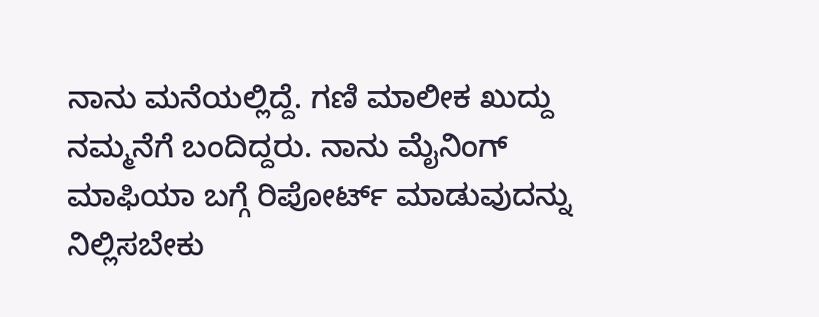ನಾನು ಮನೆಯಲ್ಲಿದ್ದೆ. ಗಣಿ ಮಾಲೀಕ ಖುದ್ದು ನಮ್ಮನೆಗೆ ಬಂದಿದ್ದರು. ನಾನು ಮೈನಿಂಗ್ ಮಾಫಿಯಾ ಬಗ್ಗೆ ರಿಪೋರ್ಟ್ ಮಾಡುವುದನ್ನು ನಿಲ್ಲಿಸಬೇಕು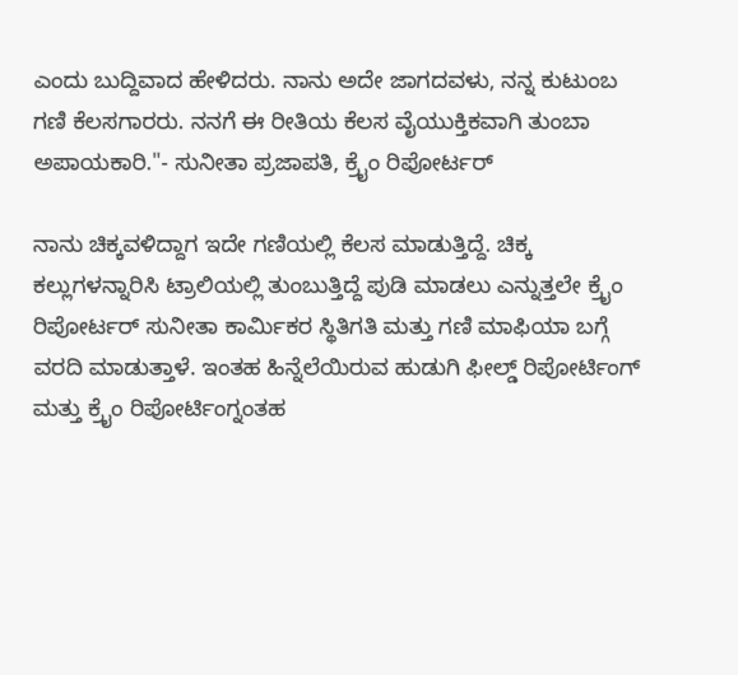ಎಂದು ಬುದ್ದಿವಾದ ಹೇಳಿದರು. ನಾನು ಅದೇ ಜಾಗದವಳು, ನನ್ನ ಕುಟುಂಬ ಗಣಿ ಕೆಲಸಗಾರರು. ನನಗೆ ಈ ರೀತಿಯ ಕೆಲಸ ವೈಯುಕ್ತಿಕವಾಗಿ ತುಂಬಾ ಅಪಾಯಕಾರಿ."- ಸುನೀತಾ ಪ್ರಜಾಪತಿ, ಕ್ರೈಂ ರಿಪೋರ್ಟರ್

ನಾನು ಚಿಕ್ಕವಳಿದ್ದಾಗ ಇದೇ ಗಣಿಯಲ್ಲಿ ಕೆಲಸ ಮಾಡುತ್ತಿದ್ದೆ. ಚಿಕ್ಕ ಕಲ್ಲುಗಳನ್ನಾರಿಸಿ ಟ್ರಾಲಿಯಲ್ಲಿ ತುಂಬುತ್ತಿದ್ದೆ ಪುಡಿ ಮಾಡಲು ಎನ್ನುತ್ತಲೇ ಕ್ರೈಂ ರಿಪೋರ್ಟರ್ ಸುನೀತಾ ಕಾರ್ಮಿಕರ ಸ್ಥಿತಿಗತಿ ಮತ್ತು ಗಣಿ ಮಾಫಿಯಾ ಬಗ್ಗೆ ವರದಿ ಮಾಡುತ್ತಾಳೆ. ಇಂತಹ ಹಿನ್ನೆಲೆಯಿರುವ ಹುಡುಗಿ ಫೀಲ್ಡ್ ರಿಪೋರ್ಟಿಂಗ್ ಮತ್ತು ಕ್ರೈಂ ರಿಪೋರ್ಟಿಂಗ್ನಂತಹ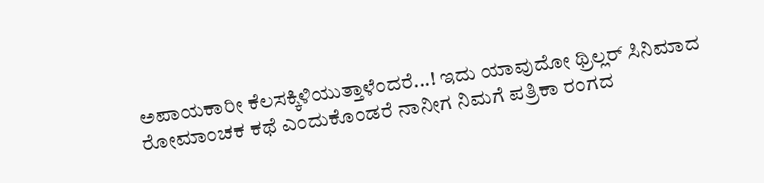ಅಪಾಯಕಾರೀ ಕೆಲಸಕ್ಕಿಳಿಯುತ್ತಾಳೆಂದರೆ...! ಇದು ಯಾವುದೋ ಥ್ರಿಲ್ಲರ್ ಸಿನಿಮಾದ ರೋಮಾಂಚಕ ಕಥೆ ಎಂದುಕೊಂಡರೆ ನಾನೀಗ ನಿಮಗೆ ಪತ್ರಿಕಾ ರಂಗದ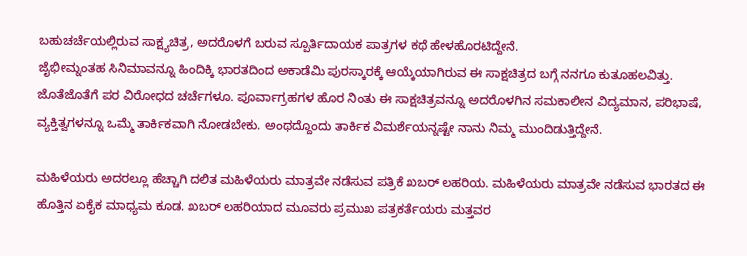ಬಹುಚರ್ಚೆಯಲ್ಲಿರುವ ಸಾಕ್ಷ್ಯಚಿತ್ರ, ಅದರೊಳಗೆ ಬರುವ ಸ್ಪೂರ್ತಿದಾಯಕ ಪಾತ್ರಗಳ ಕಥೆ ಹೇಳಹೊರಟಿದ್ದೇನೆ.
ಜೈಭೀಮ್ನಂತಹ ಸಿನಿಮಾವನ್ನೂ ಹಿಂದಿಕ್ಕಿ ಭಾರತದಿಂದ ಅಕಾಡೆಮಿ ಪುರಸ್ಕಾರಕ್ಕೆ ಆಯ್ಕೆಯಾಗಿರುವ ಈ ಸಾಕ್ಷಚಿತ್ರದ ಬಗ್ಗೆ ನನಗೂ ಕುತೂಹಲವಿತ್ತು. ಜೊತೆಜೊತೆಗೆ ಪರ ವಿರೋಧದ ಚರ್ಚೆಗಳೂ. ಪೂರ್ವಾಗ್ರಹಗಳ ಹೊರ ನಿಂತು ಈ ಸಾಕ್ಷಚಿತ್ರವನ್ನೂ ಅದರೊಳಗಿನ ಸಮಕಾಲೀನ ವಿದ್ಯಮಾನ, ಪರಿಭಾಷೆ, ವ್ಯಕ್ತಿತ್ವಗಳನ್ನೂ ಒಮ್ಮೆ ತಾರ್ಕಿಕವಾಗಿ ನೋಡಬೇಕು. ಅಂಥದ್ದೊಂದು ತಾರ್ಕಿಕ ವಿಮರ್ಶೆಯನ್ನಷ್ಟೇ ನಾನು ನಿಮ್ಮ ಮುಂದಿಡುತ್ತಿದ್ದೇನೆ.

ಮಹಿಳೆಯರು ಅದರಲ್ಲೂ ಹೆಚ್ಚಾಗಿ ದಲಿತ ಮಹಿಳೆಯರು ಮಾತ್ರವೇ ನಡೆಸುವ ಪತ್ರಿಕೆ ಖಬರ್ ಲಹರಿಯ. ಮಹಿಳೆಯರು ಮಾತ್ರವೇ ನಡೆಸುವ ಭಾರತದ ಈ ಹೊತ್ತಿನ ಏಕೈಕ ಮಾಧ್ಯಮ ಕೂಡ. ಖಬರ್ ಲಹರಿಯಾದ ಮೂವರು ಪ್ರಮುಖ ಪತ್ರಕರ್ತೆಯರು ಮತ್ತವರ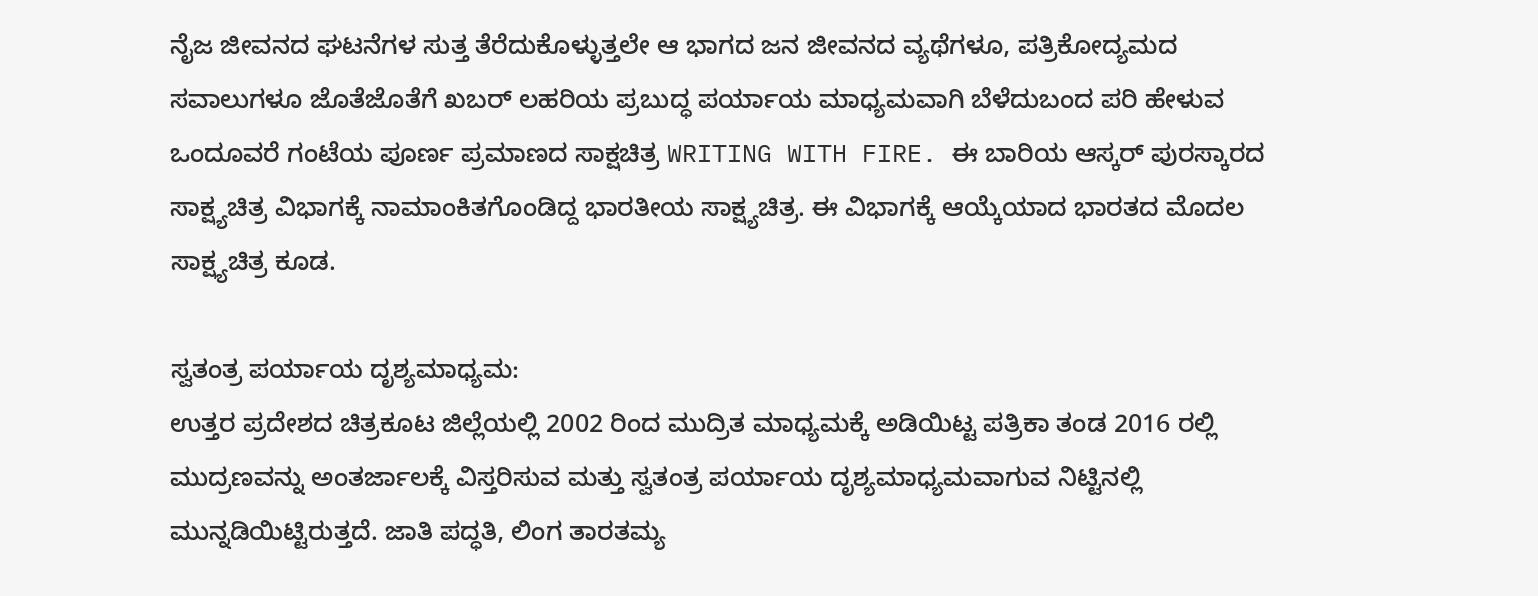ನೈಜ ಜೀವನದ ಘಟನೆಗಳ ಸುತ್ತ ತೆರೆದುಕೊಳ್ಳುತ್ತಲೇ ಆ ಭಾಗದ ಜನ ಜೀವನದ ವ್ಯಥೆಗಳೂ, ಪತ್ರಿಕೋದ್ಯಮದ ಸವಾಲುಗಳೂ ಜೊತೆಜೊತೆಗೆ ಖಬರ್ ಲಹರಿಯ ಪ್ರಬುದ್ಧ ಪರ್ಯಾಯ ಮಾಧ್ಯಮವಾಗಿ ಬೆಳೆದುಬಂದ ಪರಿ ಹೇಳುವ ಒಂದೂವರೆ ಗಂಟೆಯ ಪೂರ್ಣ ಪ್ರಮಾಣದ ಸಾಕ್ಷಚಿತ್ರ WRITING WITH FIRE. ಈ ಬಾರಿಯ ಆಸ್ಕರ್ ಪುರಸ್ಕಾರದ ಸಾಕ್ಷ್ಯಚಿತ್ರ ವಿಭಾಗಕ್ಕೆ ನಾಮಾಂಕಿತಗೊಂಡಿದ್ದ ಭಾರತೀಯ ಸಾಕ್ಷ್ಯಚಿತ್ರ. ಈ ವಿಭಾಗಕ್ಕೆ ಆಯ್ಕೆಯಾದ ಭಾರತದ ಮೊದಲ ಸಾಕ್ಷ್ಯಚಿತ್ರ ಕೂಡ.

ಸ್ವತಂತ್ರ ಪರ್ಯಾಯ ದೃಶ್ಯಮಾಧ್ಯಮ:
ಉತ್ತರ ಪ್ರದೇಶದ ಚಿತ್ರಕೂಟ ಜಿಲ್ಲೆಯಲ್ಲಿ 2002 ರಿಂದ ಮುದ್ರಿತ ಮಾಧ್ಯಮಕ್ಕೆ ಅಡಿಯಿಟ್ಟ ಪತ್ರಿಕಾ ತಂಡ 2016 ರಲ್ಲಿ ಮುದ್ರಣವನ್ನು ಅಂತರ್ಜಾಲಕ್ಕೆ ವಿಸ್ತರಿಸುವ ಮತ್ತು ಸ್ವತಂತ್ರ ಪರ್ಯಾಯ ದೃಶ್ಯಮಾಧ್ಯಮವಾಗುವ ನಿಟ್ಟಿನಲ್ಲಿ ಮುನ್ನಡಿಯಿಟ್ಟಿರುತ್ತದೆ. ಜಾತಿ ಪದ್ಧತಿ, ಲಿಂಗ ತಾರತಮ್ಯ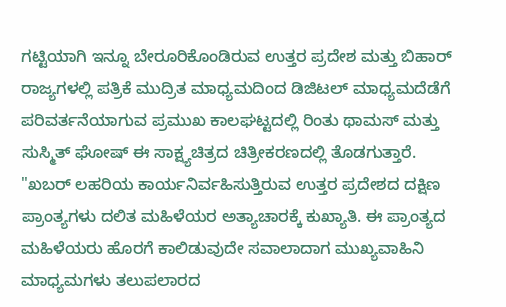ಗಟ್ಟಿಯಾಗಿ ಇನ್ನೂ ಬೇರೂರಿಕೊಂಡಿರುವ ಉತ್ತರ ಪ್ರದೇಶ ಮತ್ತು ಬಿಹಾರ್ ರಾಜ್ಯಗಳಲ್ಲಿ ಪತ್ರಿಕೆ ಮುದ್ರಿತ ಮಾಧ್ಯಮದಿಂದ ಡಿಜಿಟಲ್ ಮಾಧ್ಯಮದೆಡೆಗೆ ಪರಿವರ್ತನೆಯಾಗುವ ಪ್ರಮುಖ ಕಾಲಘಟ್ಟದಲ್ಲಿ ರಿಂತು ಥಾಮಸ್ ಮತ್ತು ಸುಸ್ಮಿತ್ ಘೋಷ್ ಈ ಸಾಕ್ಷ್ಯಚಿತ್ರದ ಚಿತ್ರೀಕರಣದಲ್ಲಿ ತೊಡಗುತ್ತಾರೆ.
"ಖಬರ್ ಲಹರಿಯ ಕಾರ್ಯನಿರ್ವಹಿಸುತ್ತಿರುವ ಉತ್ತರ ಪ್ರದೇಶದ ದಕ್ಷಿಣ ಪ್ರಾಂತ್ಯಗಳು ದಲಿತ ಮಹಿಳೆಯರ ಅತ್ಯಾಚಾರಕ್ಕೆ ಕುಖ್ಯಾತಿ. ಈ ಪ್ರಾಂತ್ಯದ ಮಹಿಳೆಯರು ಹೊರಗೆ ಕಾಲಿಡುವುದೇ ಸವಾಲಾದಾಗ ಮುಖ್ಯವಾಹಿನಿ ಮಾಧ್ಯಮಗಳು ತಲುಪಲಾರದ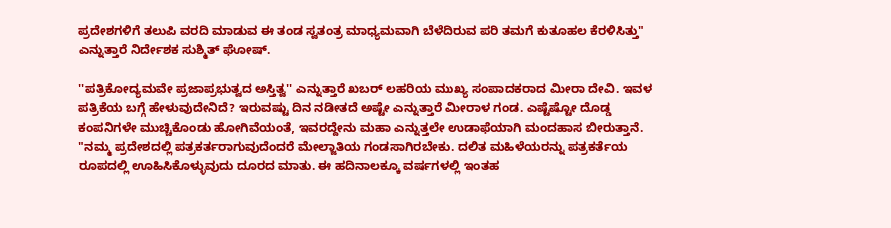ಪ್ರದೇಶಗಳಿಗೆ ತಲುಪಿ ವರದಿ ಮಾಡುವ ಈ ತಂಡ ಸ್ವತಂತ್ರ ಮಾಧ್ಯಮವಾಗಿ ಬೆಳೆದಿರುವ ಪರಿ ತಮಗೆ ಕುತೂಹಲ ಕೆರಳಿಸಿತ್ತು" ಎನ್ನುತ್ತಾರೆ ನಿರ್ದೇಶಕ ಸುಶ್ಮಿತ್ ಘೋಷ್.

''ಪತ್ರಿಕೋದ್ಯಮವೇ ಪ್ರಜಾಪ್ರಭುತ್ವದ ಅಸ್ತಿತ್ವ'' ಎನ್ನುತ್ತಾರೆ ಖಬರ್ ಲಹರಿಯ ಮುಖ್ಯ ಸಂಪಾದಕರಾದ ಮೀರಾ ದೇವಿ. ಇವಳ ಪತ್ರಿಕೆಯ ಬಗ್ಗೆ ಹೇಳುವುದೇನಿದೆ? ಇರುವಷ್ಟು ದಿನ ನಡೀತದೆ ಅಷ್ಟೇ ಎನ್ನುತ್ತಾರೆ ಮೀರಾಳ ಗಂಡ. ಎಷ್ಟೆಷ್ಟೋ ದೊಡ್ಡ ಕಂಪನಿಗಳೇ ಮುಚ್ಚಿಕೊಂಡು ಹೋಗಿವೆಯಂತೆ, ಇವರದ್ದೇನು ಮಹಾ ಎನ್ನುತ್ತಲೇ ಉಡಾಫೆಯಾಗಿ ಮಂದಹಾಸ ಬೀರುತ್ತಾನೆ.
"ನಮ್ಮ ಪ್ರದೇಶದಲ್ಲಿ ಪತ್ರಕರ್ತರಾಗುವುದೆಂದರೆ ಮೇಲ್ಜಾತಿಯ ಗಂಡಸಾಗಿರಬೇಕು. ದಲಿತ ಮಹಿಳೆಯರನ್ನು ಪತ್ರಕರ್ತೆಯ ರೂಪದಲ್ಲಿ ಊಹಿಸಿಕೊಳ್ಳುವುದು ದೂರದ ಮಾತು. ಈ ಹದಿನಾಲಕ್ಕೂ ವರ್ಷಗಳಲ್ಲಿ ಇಂತಹ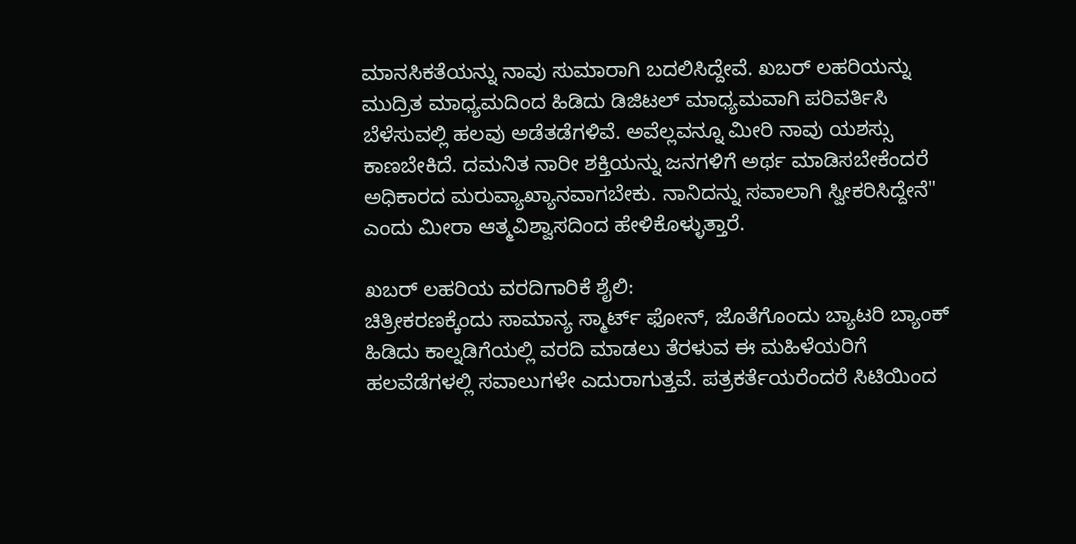ಮಾನಸಿಕತೆಯನ್ನು ನಾವು ಸುಮಾರಾಗಿ ಬದಲಿಸಿದ್ದೇವೆ. ಖಬರ್ ಲಹರಿಯನ್ನು ಮುದ್ರಿತ ಮಾಧ್ಯಮದಿಂದ ಹಿಡಿದು ಡಿಜಿಟಲ್ ಮಾಧ್ಯಮವಾಗಿ ಪರಿವರ್ತಿಸಿ ಬೆಳೆಸುವಲ್ಲಿ ಹಲವು ಅಡೆತಡೆಗಳಿವೆ. ಅವೆಲ್ಲವನ್ನೂ ಮೀರಿ ನಾವು ಯಶಸ್ಸು ಕಾಣಬೇಕಿದೆ. ದಮನಿತ ನಾರೀ ಶಕ್ತಿಯನ್ನು ಜನಗಳಿಗೆ ಅರ್ಥ ಮಾಡಿಸಬೇಕೆಂದರೆ ಅಧಿಕಾರದ ಮರುವ್ಯಾಖ್ಯಾನವಾಗಬೇಕು. ನಾನಿದನ್ನು ಸವಾಲಾಗಿ ಸ್ವೀಕರಿಸಿದ್ದೇನೆ" ಎಂದು ಮೀರಾ ಆತ್ಮವಿಶ್ವಾಸದಿಂದ ಹೇಳಿಕೊಳ್ಳುತ್ತಾರೆ.

ಖಬರ್ ಲಹರಿಯ ವರದಿಗಾರಿಕೆ ಶೈಲಿ:
ಚಿತ್ರೀಕರಣಕ್ಕೆಂದು ಸಾಮಾನ್ಯ ಸ್ಮಾರ್ಟ್ ಫೋನ್, ಜೊತೆಗೊಂದು ಬ್ಯಾಟರಿ ಬ್ಯಾಂಕ್ ಹಿಡಿದು ಕಾಲ್ನಡಿಗೆಯಲ್ಲಿ ವರದಿ ಮಾಡಲು ತೆರಳುವ ಈ ಮಹಿಳೆಯರಿಗೆ ಹಲವೆಡೆಗಳಲ್ಲಿ ಸವಾಲುಗಳೇ ಎದುರಾಗುತ್ತವೆ. ಪತ್ರಕರ್ತೆಯರೆಂದರೆ ಸಿಟಿಯಿಂದ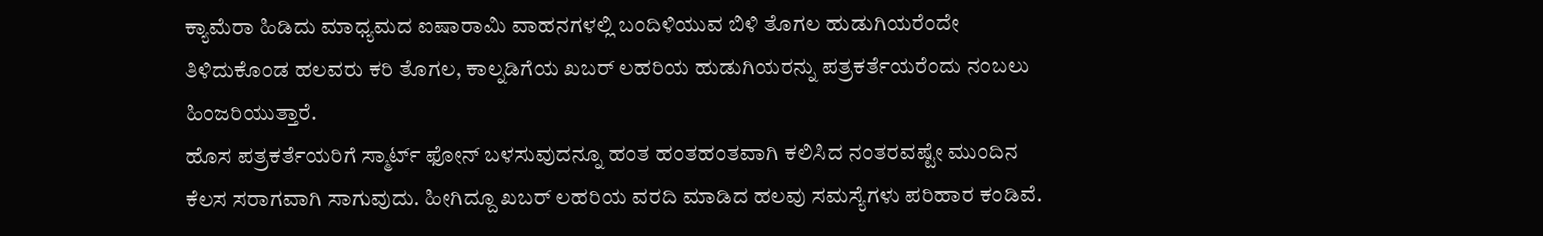ಕ್ಯಾಮೆರಾ ಹಿಡಿದು ಮಾಧ್ಯಮದ ಐಷಾರಾಮಿ ವಾಹನಗಳಲ್ಲಿ ಬಂದಿಳಿಯುವ ಬಿಳಿ ತೊಗಲ ಹುಡುಗಿಯರೆಂದೇ ತಿಳಿದುಕೊಂಡ ಹಲವರು ಕರಿ ತೊಗಲ, ಕಾಲ್ನಡಿಗೆಯ ಖಬರ್ ಲಹರಿಯ ಹುಡುಗಿಯರನ್ನು ಪತ್ರಕರ್ತೆಯರೆಂದು ನಂಬಲು ಹಿಂಜರಿಯುತ್ತಾರೆ.
ಹೊಸ ಪತ್ರಕರ್ತೆಯರಿಗೆ ಸ್ಮಾರ್ಟ್ ಫೋನ್ ಬಳಸುವುದನ್ನೂ ಹಂತ ಹಂತಹಂತವಾಗಿ ಕಲಿಸಿದ ನಂತರವಷ್ಟೇ ಮುಂದಿನ ಕೆಲಸ ಸರಾಗವಾಗಿ ಸಾಗುವುದು. ಹೀಗಿದ್ದೂ ಖಬರ್ ಲಹರಿಯ ವರದಿ ಮಾಡಿದ ಹಲವು ಸಮಸ್ಯೆಗಳು ಪರಿಹಾರ ಕಂಡಿವೆ.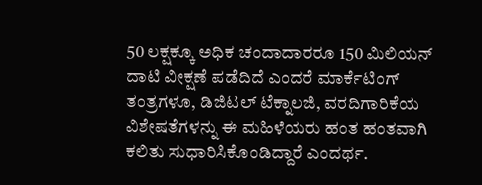50 ಲಕ್ಷಕ್ಕೂ ಅಧಿಕ ಚಂದಾದಾರರೂ 150 ಮಿಲಿಯನ್ ದಾಟಿ ವೀಕ್ಷಣೆ ಪಡೆದಿದೆ ಎಂದರೆ ಮಾರ್ಕೆಟಿಂಗ್ ತಂತ್ರಗಳೂ, ಡಿಜಿಟಲ್ ಟೆಕ್ನಾಲಜಿ, ವರದಿಗಾರಿಕೆಯ ವಿಶೇಷತೆಗಳನ್ನು ಈ ಮಹಿಳೆಯರು ಹಂತ ಹಂತವಾಗಿ ಕಲಿತು ಸುಧಾರಿಸಿಕೊಂಡಿದ್ದಾರೆ ಎಂದರ್ಥ.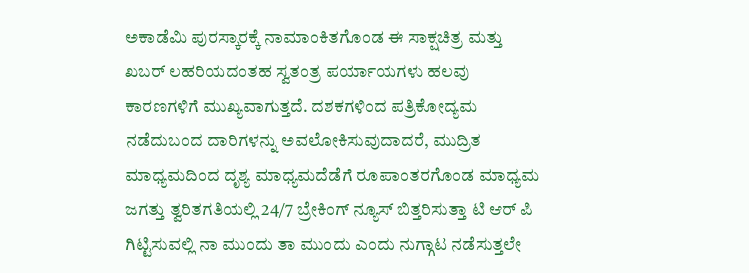ಅಕಾಡೆಮಿ ಪುರಸ್ಕಾರಕ್ಕೆ ನಾಮಾಂಕಿತಗೊಂಡ ಈ ಸಾಕ್ಷಚಿತ್ರ ಮತ್ತು ಖಬರ್ ಲಹರಿಯದಂತಹ ಸ್ವತಂತ್ರ ಪರ್ಯಾಯಗಳು ಹಲವು ಕಾರಣಗಳಿಗೆ ಮುಖ್ಯವಾಗುತ್ತದೆ. ದಶಕಗಳಿಂದ ಪತ್ರಿಕೋದ್ಯಮ ನಡೆದುಬಂದ ದಾರಿಗಳನ್ನು ಅವಲೋಕಿಸುವುದಾದರೆ, ಮುದ್ರಿತ ಮಾಧ್ಯಮದಿಂದ ದೃಶ್ಯ ಮಾಧ್ಯಮದೆಡೆಗೆ ರೂಪಾಂತರಗೊಂಡ ಮಾಧ್ಯಮ ಜಗತ್ತು ತ್ವರಿತಗತಿಯಲ್ಲಿ 24/7 ಬ್ರೇಕಿಂಗ್ ನ್ಯೂಸ್ ಬಿತ್ತರಿಸುತ್ತಾ ಟಿ ಆರ್ ಪಿ ಗಿಟ್ಟಿಸುವಲ್ಲಿ ನಾ ಮುಂದು ತಾ ಮುಂದು ಎಂದು ನುಗ್ಗಾಟ ನಡೆಸುತ್ತಲೇ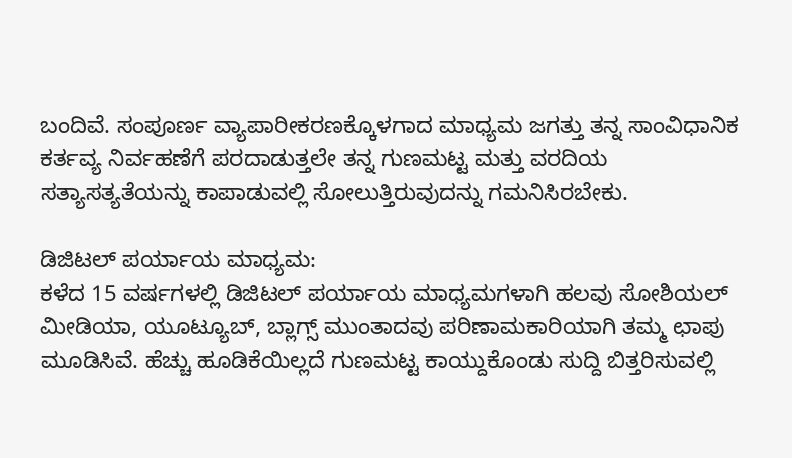ಬಂದಿವೆ. ಸಂಪೂರ್ಣ ವ್ಯಾಪಾರೀಕರಣಕ್ಕೊಳಗಾದ ಮಾಧ್ಯಮ ಜಗತ್ತು ತನ್ನ ಸಾಂವಿಧಾನಿಕ ಕರ್ತವ್ಯ ನಿರ್ವಹಣೆಗೆ ಪರದಾಡುತ್ತಲೇ ತನ್ನ ಗುಣಮಟ್ಟ ಮತ್ತು ವರದಿಯ ಸತ್ಯಾಸತ್ಯತೆಯನ್ನು ಕಾಪಾಡುವಲ್ಲಿ ಸೋಲುತ್ತಿರುವುದನ್ನು ಗಮನಿಸಿರಬೇಕು.

ಡಿಜಿಟಲ್ ಪರ್ಯಾಯ ಮಾಧ್ಯಮ:
ಕಳೆದ 15 ವರ್ಷಗಳಲ್ಲಿ ಡಿಜಿಟಲ್ ಪರ್ಯಾಯ ಮಾಧ್ಯಮಗಳಾಗಿ ಹಲವು ಸೋಶಿಯಲ್ ಮೀಡಿಯಾ, ಯೂಟ್ಯೂಬ್, ಬ್ಲಾಗ್ಸ್ ಮುಂತಾದವು ಪರಿಣಾಮಕಾರಿಯಾಗಿ ತಮ್ಮ ಛಾಪು ಮೂಡಿಸಿವೆ. ಹೆಚ್ಚು ಹೂಡಿಕೆಯಿಲ್ಲದೆ ಗುಣಮಟ್ಟ ಕಾಯ್ದುಕೊಂಡು ಸುದ್ದಿ ಬಿತ್ತರಿಸುವಲ್ಲಿ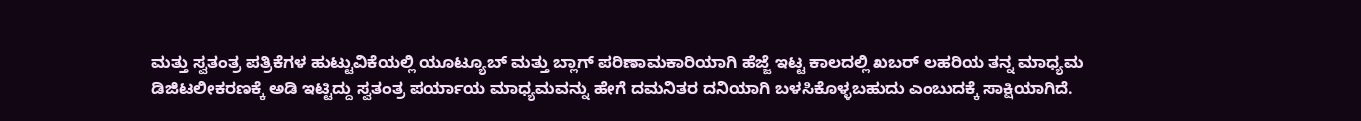ಮತ್ತು ಸ್ವತಂತ್ರ ಪತ್ರಿಕೆಗಳ ಹುಟ್ಟುವಿಕೆಯಲ್ಲಿ ಯೂಟ್ಯೂಬ್ ಮತ್ತು ಬ್ಲಾಗ್ ಪರಿಣಾಮಕಾರಿಯಾಗಿ ಹೆಜ್ಜೆ ಇಟ್ಟ ಕಾಲದಲ್ಲಿ ಖಬರ್ ಲಹರಿಯ ತನ್ನ ಮಾಧ್ಯಮ ಡಿಜಿಟಲೀಕರಣಕ್ಕೆ ಅಡಿ ಇಟ್ಟಿದ್ದು ಸ್ವತಂತ್ರ ಪರ್ಯಾಯ ಮಾಧ್ಯಮವನ್ನು ಹೇಗೆ ದಮನಿತರ ದನಿಯಾಗಿ ಬಳಸಿಕೊಳ್ಳಬಹುದು ಎಂಬುದಕ್ಕೆ ಸಾಕ್ಷಿಯಾಗಿದೆ.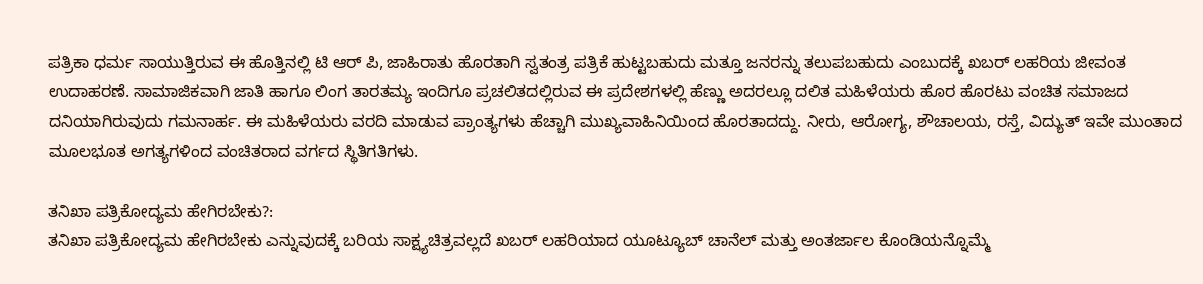ಪತ್ರಿಕಾ ಧರ್ಮ ಸಾಯುತ್ತಿರುವ ಈ ಹೊತ್ತಿನಲ್ಲಿ ಟಿ ಆರ್ ಪಿ, ಜಾಹಿರಾತು ಹೊರತಾಗಿ ಸ್ವತಂತ್ರ ಪತ್ರಿಕೆ ಹುಟ್ಟಬಹುದು ಮತ್ತೂ ಜನರನ್ನು ತಲುಪಬಹುದು ಎಂಬುದಕ್ಕೆ ಖಬರ್ ಲಹರಿಯ ಜೀವಂತ ಉದಾಹರಣೆ. ಸಾಮಾಜಿಕವಾಗಿ ಜಾತಿ ಹಾಗೂ ಲಿಂಗ ತಾರತಮ್ಯ ಇಂದಿಗೂ ಪ್ರಚಲಿತದಲ್ಲಿರುವ ಈ ಪ್ರದೇಶಗಳಲ್ಲಿ ಹೆಣ್ಣು ಅದರಲ್ಲೂ ದಲಿತ ಮಹಿಳೆಯರು ಹೊರ ಹೊರಟು ವಂಚಿತ ಸಮಾಜದ ದನಿಯಾಗಿರುವುದು ಗಮನಾರ್ಹ. ಈ ಮಹಿಳೆಯರು ವರದಿ ಮಾಡುವ ಪ್ರಾಂತ್ಯಗಳು ಹೆಚ್ಚಾಗಿ ಮುಖ್ಯವಾಹಿನಿಯಿಂದ ಹೊರತಾದದ್ದು. ನೀರು, ಆರೋಗ್ಯ, ಶೌಚಾಲಯ, ರಸ್ತೆ, ವಿದ್ಯುತ್ ಇವೇ ಮುಂತಾದ ಮೂಲಭೂತ ಅಗತ್ಯಗಳಿಂದ ವಂಚಿತರಾದ ವರ್ಗದ ಸ್ಥಿತಿಗತಿಗಳು.

ತನಿಖಾ ಪತ್ರಿಕೋದ್ಯಮ ಹೇಗಿರಬೇಕು?:
ತನಿಖಾ ಪತ್ರಿಕೋದ್ಯಮ ಹೇಗಿರಬೇಕು ಎನ್ನುವುದಕ್ಕೆ ಬರಿಯ ಸಾಕ್ಷ್ಯಚಿತ್ರವಲ್ಲದೆ ಖಬರ್ ಲಹರಿಯಾದ ಯೂಟ್ಯೂಬ್ ಚಾನೆಲ್ ಮತ್ತು ಅಂತರ್ಜಾಲ ಕೊಂಡಿಯನ್ನೊಮ್ಮೆ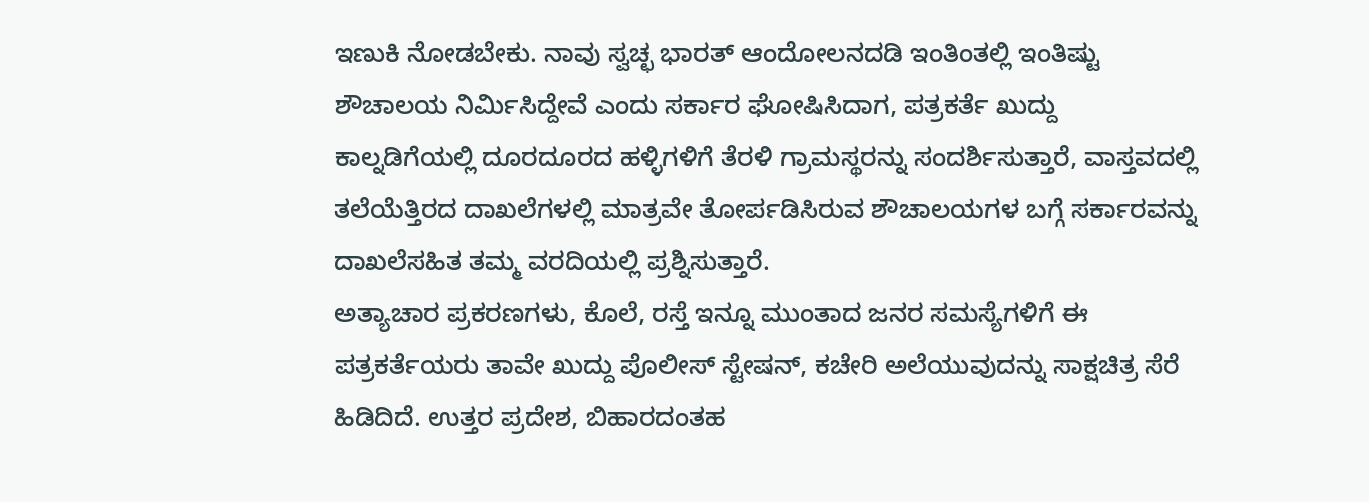ಇಣುಕಿ ನೋಡಬೇಕು. ನಾವು ಸ್ವಚ್ಛ ಭಾರತ್ ಆಂದೋಲನದಡಿ ಇಂತಿಂತಲ್ಲಿ ಇಂತಿಷ್ಟು ಶೌಚಾಲಯ ನಿರ್ಮಿಸಿದ್ದೇವೆ ಎಂದು ಸರ್ಕಾರ ಘೋಷಿಸಿದಾಗ, ಪತ್ರಕರ್ತೆ ಖುದ್ದು ಕಾಲ್ನಡಿಗೆಯಲ್ಲಿ ದೂರದೂರದ ಹಳ್ಳಿಗಳಿಗೆ ತೆರಳಿ ಗ್ರಾಮಸ್ಥರನ್ನು ಸಂದರ್ಶಿಸುತ್ತಾರೆ, ವಾಸ್ತವದಲ್ಲಿ ತಲೆಯೆತ್ತಿರದ ದಾಖಲೆಗಳಲ್ಲಿ ಮಾತ್ರವೇ ತೋರ್ಪಡಿಸಿರುವ ಶೌಚಾಲಯಗಳ ಬಗ್ಗೆ ಸರ್ಕಾರವನ್ನು ದಾಖಲೆಸಹಿತ ತಮ್ಮ ವರದಿಯಲ್ಲಿ ಪ್ರಶ್ನಿಸುತ್ತಾರೆ.
ಅತ್ಯಾಚಾರ ಪ್ರಕರಣಗಳು, ಕೊಲೆ, ರಸ್ತೆ ಇನ್ನೂ ಮುಂತಾದ ಜನರ ಸಮಸ್ಯೆಗಳಿಗೆ ಈ ಪತ್ರಕರ್ತೆಯರು ತಾವೇ ಖುದ್ದು ಪೊಲೀಸ್ ಸ್ಟೇಷನ್, ಕಚೇರಿ ಅಲೆಯುವುದನ್ನು ಸಾಕ್ಷಚಿತ್ರ ಸೆರೆ ಹಿಡಿದಿದೆ. ಉತ್ತರ ಪ್ರದೇಶ, ಬಿಹಾರದಂತಹ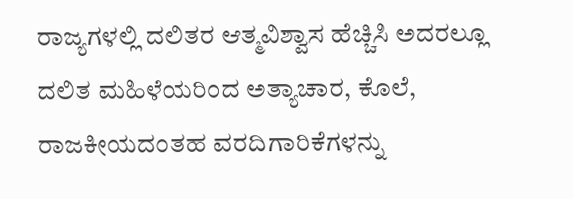ರಾಜ್ಯಗಳಲ್ಲಿ ದಲಿತರ ಆತ್ಮವಿಶ್ವಾಸ ಹೆಚ್ಚಿಸಿ ಅದರಲ್ಲೂ ದಲಿತ ಮಹಿಳೆಯರಿಂದ ಅತ್ಯಾಚಾರ, ಕೊಲೆ, ರಾಜಕೀಯದಂತಹ ವರದಿಗಾರಿಕೆಗಳನ್ನು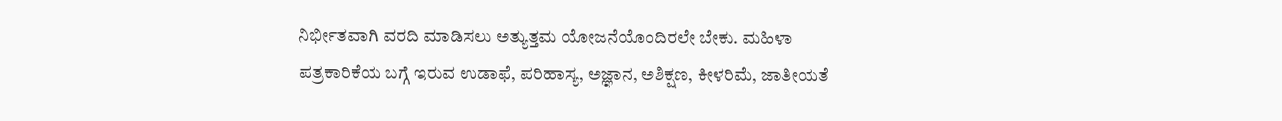ನಿರ್ಭೀತವಾಗಿ ವರದಿ ಮಾಡಿಸಲು ಅತ್ಯುತ್ತಮ ಯೋಜನೆಯೊಂದಿರಲೇ ಬೇಕು. ಮಹಿಳಾ ಪತ್ರಕಾರಿಕೆಯ ಬಗ್ಗೆ ಇರುವ ಉಡಾಫೆ, ಪರಿಹಾಸ್ಯ, ಅಜ್ಞಾನ, ಅಶಿಕ್ಷಣ, ಕೀಳರಿಮೆ, ಜಾತೀಯತೆ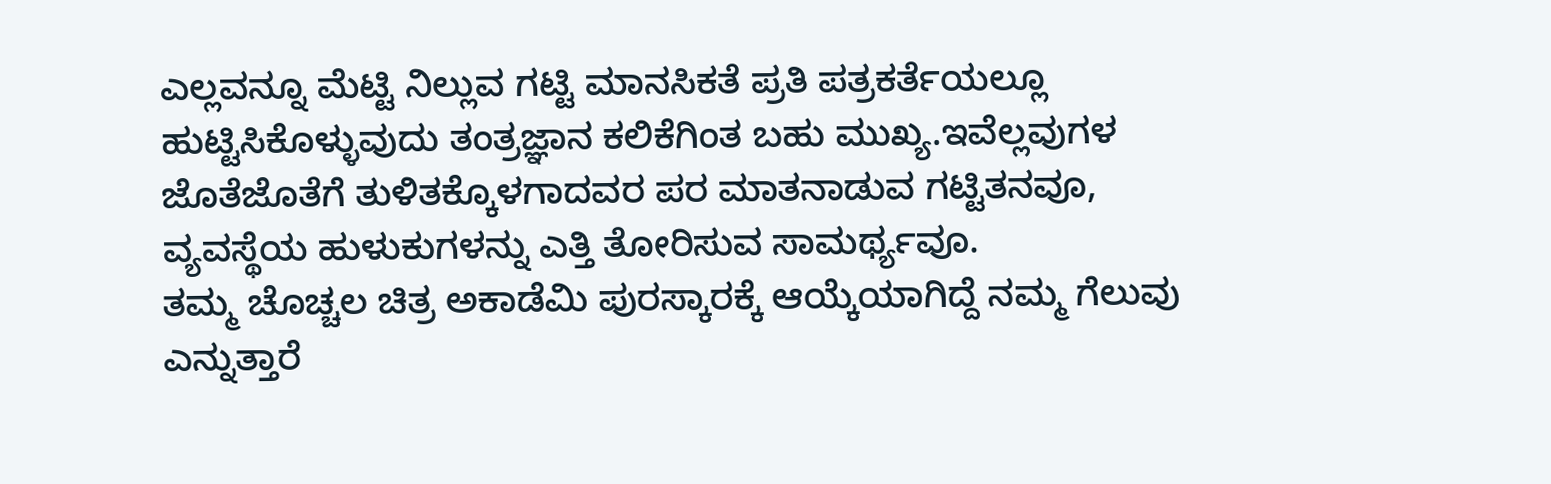ಎಲ್ಲವನ್ನೂ ಮೆಟ್ಟಿ ನಿಲ್ಲುವ ಗಟ್ಟಿ ಮಾನಸಿಕತೆ ಪ್ರತಿ ಪತ್ರಕರ್ತೆಯಲ್ಲೂ ಹುಟ್ಟಿಸಿಕೊಳ್ಳುವುದು ತಂತ್ರಜ್ಞಾನ ಕಲಿಕೆಗಿಂತ ಬಹು ಮುಖ್ಯ.ಇವೆಲ್ಲವುಗಳ ಜೊತೆಜೊತೆಗೆ ತುಳಿತಕ್ಕೊಳಗಾದವರ ಪರ ಮಾತನಾಡುವ ಗಟ್ಟಿತನವೂ, ವ್ಯವಸ್ಥೆಯ ಹುಳುಕುಗಳನ್ನು ಎತ್ತಿ ತೋರಿಸುವ ಸಾಮರ್ಥ್ಯವೂ.
ತಮ್ಮ ಚೊಚ್ಚಲ ಚಿತ್ರ ಅಕಾಡೆಮಿ ಪುರಸ್ಕಾರಕ್ಕೆ ಆಯ್ಕೆಯಾಗಿದ್ದೆ ನಮ್ಮ ಗೆಲುವು ಎನ್ನುತ್ತಾರೆ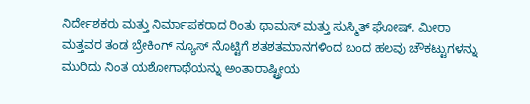ನಿರ್ದೇಶಕರು ಮತ್ತು ನಿರ್ಮಾಪಕರಾದ ರಿಂತು ಥಾಮಸ್ ಮತ್ತು ಸುಸ್ಮಿತ್ ಘೋಷ್. ಮೀರಾ ಮತ್ತವರ ತಂಡ ಬ್ರೇಕಿಂಗ್ ನ್ಯೂಸ್ ನೊಟ್ಟಿಗೆ ಶತಶತಮಾನಗಳಿಂದ ಬಂದ ಹಲವು ಚೌಕಟ್ಟುಗಳನ್ನು ಮುರಿದು ನಿಂತ ಯಶೋಗಾಥೆಯನ್ನು ಅಂತಾರಾಷ್ಟ್ರೀಯ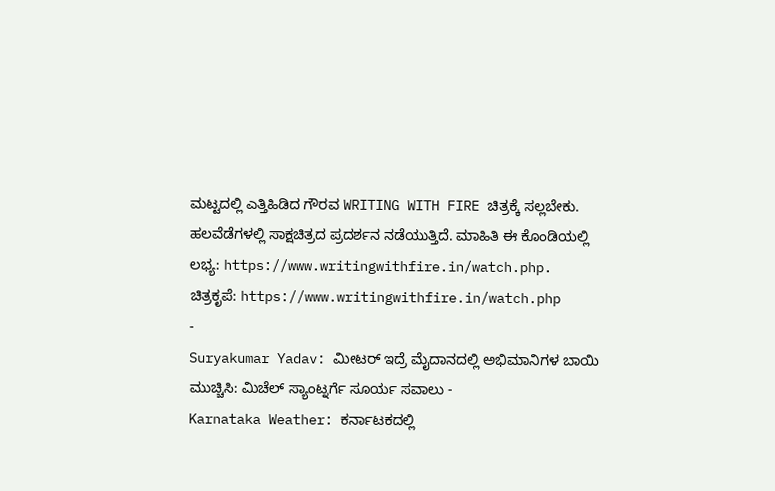ಮಟ್ಟದಲ್ಲಿ ಎತ್ತಿಹಿಡಿದ ಗೌರವ WRITING WITH FIRE ಚಿತ್ರಕ್ಕೆ ಸಲ್ಲಬೇಕು. ಹಲವೆಡೆಗಳಲ್ಲಿ ಸಾಕ್ಷಚಿತ್ರದ ಪ್ರದರ್ಶನ ನಡೆಯುತ್ತಿದೆ. ಮಾಹಿತಿ ಈ ಕೊಂಡಿಯಲ್ಲಿ ಲಭ್ಯ: https://www.writingwithfire.in/watch.php.
ಚಿತ್ರಕೃಪೆ: https://www.writingwithfire.in/watch.php
-
Suryakumar Yadav: ಮೀಟರ್ ಇದ್ರೆ ಮೈದಾನದಲ್ಲಿ ಅಭಿಮಾನಿಗಳ ಬಾಯಿ ಮುಚ್ಚಿಸಿ: ಮಿಚೆಲ್ ಸ್ಯಾಂಟ್ನರ್ಗೆ ಸೂರ್ಯ ಸವಾಲು -
Karnataka Weather: ಕರ್ನಾಟಕದಲ್ಲಿ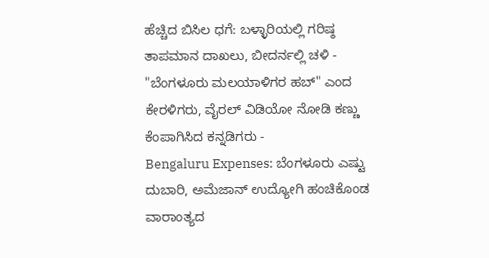ಹೆಚ್ಚಿದ ಬಿಸಿಲ ಧಗೆ: ಬಳ್ಳಾರಿಯಲ್ಲಿ ಗರಿಷ್ಠ ತಾಪಮಾನ ದಾಖಲು, ಬೀದರ್ನಲ್ಲಿ ಚಳಿ -
"ಬೆಂಗಳೂರು ಮಲಯಾಳಿಗರ ಹಬ್" ಎಂದ ಕೇರಳಿಗರು, ವೈರಲ್ ವಿಡಿಯೋ ನೋಡಿ ಕಣ್ಣು ಕೆಂಪಾಗಿಸಿದ ಕನ್ನಡಿಗರು -
Bengaluru Expenses: ಬೆಂಗಳೂರು ಎಷ್ಟು ದುಬಾರಿ, ಅಮೆಜಾನ್ ಉದ್ಯೋಗಿ ಹಂಚಿಕೊಂಡ ವಾರಾಂತ್ಯದ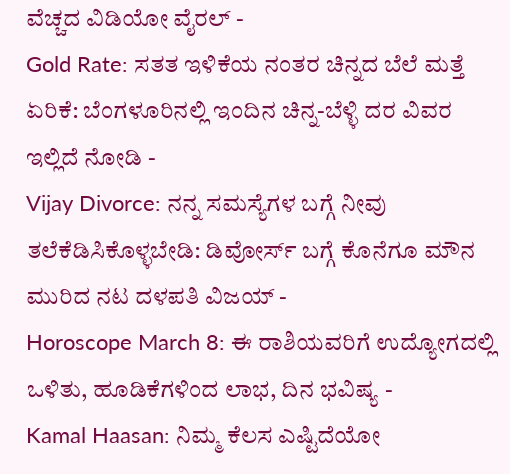ವೆಚ್ಚದ ವಿಡಿಯೋ ವೈರಲ್ -
Gold Rate: ಸತತ ಇಳಿಕೆಯ ನಂತರ ಚಿನ್ನದ ಬೆಲೆ ಮತ್ತೆ ಏರಿಕೆ: ಬೆಂಗಳೂರಿನಲ್ಲಿ ಇಂದಿನ ಚಿನ್ನ-ಬೆಳ್ಳಿ ದರ ವಿವರ ಇಲ್ಲಿದೆ ನೋಡಿ -
Vijay Divorce: ನನ್ನ ಸಮಸ್ಯೆಗಳ ಬಗ್ಗೆ ನೀವು ತಲೆಕೆಡಿಸಿಕೊಳ್ಳಬೇಡಿ: ಡಿವೋರ್ಸ್ ಬಗ್ಗೆ ಕೊನೆಗೂ ಮೌನ ಮುರಿದ ನಟ ದಳಪತಿ ವಿಜಯ್ -
Horoscope March 8: ಈ ರಾಶಿಯವರಿಗೆ ಉದ್ಯೋಗದಲ್ಲಿ ಒಳಿತು, ಹೂಡಿಕೆಗಳಿಂದ ಲಾಭ, ದಿನ ಭವಿಷ್ಯ -
Kamal Haasan: ನಿಮ್ಮ ಕೆಲಸ ಎಷ್ಟಿದೆಯೋ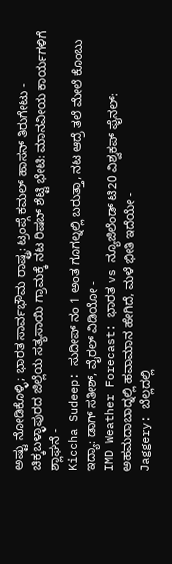ಅಷ್ಟು ನೋಡಿಕೊಳ್ಳಿ; ಭಾರತ ಸಾರ್ವಭೌಮ ರಾಷ್ಟ್ರ: ಟ್ರಂಪ್ಗೆ ಕಮಲ್ ಹಾಸನ್ ತಿರುಗೇಟು -
ಚಿಕ್ಕಬಳ್ಳಾಪುರದ ಜಿಲ್ಲೆಯ ಸತ್ಯಸಾಯಿ ಗ್ರಾಮಕ್ಕೆ ನಟ ರಿಷಬ್ ಶೆಟ್ಟಿ ಭೇಟಿ: ಮಾನವೀಯ ಕಾರ್ಯಗಳಿಗೆ ಶ್ಲಾಘನೆ -
Kiccha Sudeep: ಸುದೀಪ್ ನಂ 1 ಅಂತ ಗೂಗಲ್ನಲ್ಲಿ ಬರುತ್ತಾ, ನಟ ಆದ್ರೆ ತಲೆ ಮೇಲೆ ಕೊಂಬು ಇದ್ಯಾ: ಡಾಗ್ ಸತೀಶ್, ವೈರಲ್ ವಿಡಿಯೋ -
IMD Weather Forecast: ಭಾರತ vs ನ್ಯೂಜಿಲೆಂಡ್ ಟಿ20 ವಿಶ್ವಕಪ್ ಫೈನಲ್: ಅಹಮದಾಬಾದ್ನಲ್ಲಿ ಹವಾಮಾನ ಹೇಗಿದೆ, ಮಳೆ ಭೀತಿ ಇದೆಯೇ -
Jaggery: ಬೆಲ್ಲದಲ್ಲಿ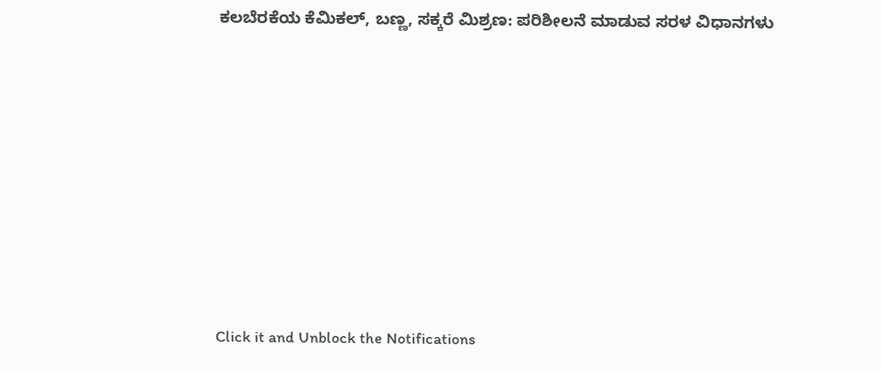ಕಲಬೆರಕೆಯ ಕೆಮಿಕಲ್, ಬಣ್ಣ, ಸಕ್ಕರೆ ಮಿಶ್ರಣ: ಪರಿಶೀಲನೆ ಮಾಡುವ ಸರಳ ವಿಧಾನಗಳು












Click it and Unblock the Notifications